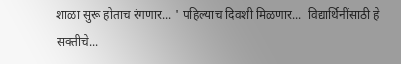शाळा सुरू होताच रंगणार... ' पहिल्याच दिवशी मिळणार...  विद्यार्थिनींसाठी हे सक्तीचे...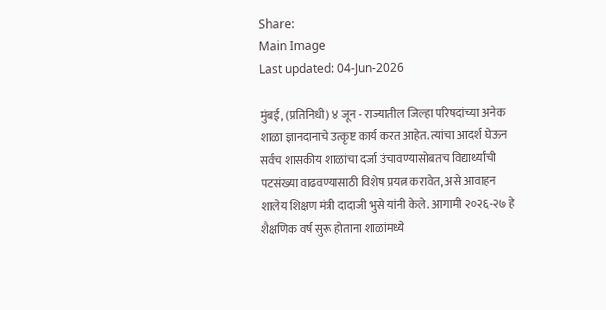Share:
Main Image
Last updated: 04-Jun-2026

मुंबई, (प्रतिनिधी) ४ जून - राज्यातील जिल्हा परिषदांच्या अनेक शाळा ज्ञानदानाचे उत्कृष्ट कार्य करत आहेत. त्यांचा आदर्श घेऊन सर्वच शासकीय शाळांचा दर्जा उंचावण्यासोबतच विद्यार्थ्यांची पटसंख्या वाढवण्यासाठी विशेष प्रयत्न करावेत, असे आवाहन शालेय शिक्षण मंत्री दादाजी भुसे यांनी केले. आगामी २०२६-२७ हे शैक्षणिक वर्ष सुरू होताना शाळांमध्ये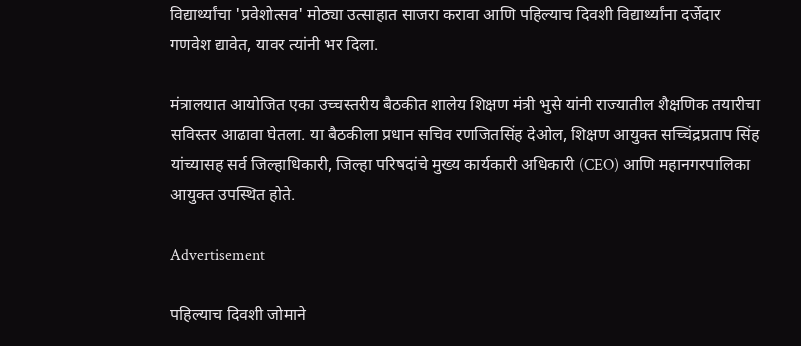विद्यार्थ्यांचा 'प्रवेशोत्सव' मोठ्या उत्साहात साजरा करावा आणि पहिल्याच दिवशी विद्यार्थ्यांना दर्जेदार गणवेश द्यावेत, यावर त्यांनी भर दिला.

मंत्रालयात आयोजित एका उच्चस्तरीय बैठकीत शालेय शिक्षण मंत्री भुसे यांनी राज्यातील शैक्षणिक तयारीचा सविस्तर आढावा घेतला. या बैठकीला प्रधान सचिव रणजितसिंह देओल, शिक्षण आयुक्त सच्चिंद्रप्रताप सिंह यांच्यासह सर्व जिल्हाधिकारी, जिल्हा परिषदांचे मुख्य कार्यकारी अधिकारी (CEO) आणि महानगरपालिका आयुक्त उपस्थित होते.

Advertisement

पहिल्याच दिवशी जोमाने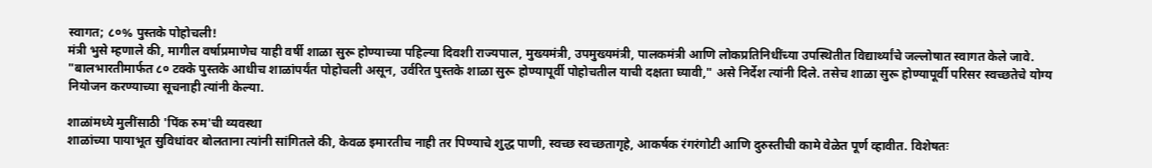स्वागत; ८०% पुस्तके पोहोचली!
मंत्री भुसे म्हणाले की, मागील वर्षाप्रमाणेच याही वर्षी शाळा सुरू होण्याच्या पहिल्या दिवशी राज्यपाल, मुख्यमंत्री, उपमुख्यमंत्री, पालकमंत्री आणि लोकप्रतिनिधींच्या उपस्थितीत विद्यार्थ्यांचे जल्लोषात स्वागत केले जावे. "बालभारतीमार्फत ८० टक्के पुस्तके आधीच शाळांपर्यंत पोहोचली असून, उर्वरित पुस्तके शाळा सुरू होण्यापूर्वी पोहोचतील याची दक्षता घ्यावी," असे निर्देश त्यांनी दिले. तसेच शाळा सुरू होण्यापूर्वी परिसर स्वच्छतेचे योग्य नियोजन करण्याच्या सूचनाही त्यांनी केल्या.

शाळांमध्ये मुलींसाठी 'पिंक रुम'ची व्यवस्था
शाळांच्या पायाभूत सुविधांवर बोलताना त्यांनी सांगितले की, केवळ इमारतीच नाही तर पिण्याचे शुद्ध पाणी, स्वच्छ स्वच्छतागृहे, आकर्षक रंगरंगोटी आणि दुरुस्तीची कामे वेळेत पूर्ण व्हावीत. विशेषतः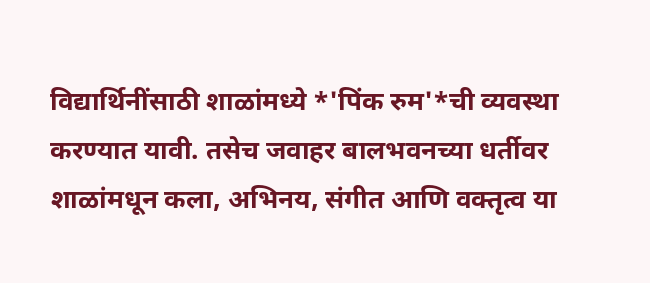विद्यार्थिनींसाठी शाळांमध्ये *'पिंक रुम'*ची व्यवस्था करण्यात यावी. तसेच जवाहर बालभवनच्या धर्तीवर शाळांमधून कला, अभिनय, संगीत आणि वक्तृत्व या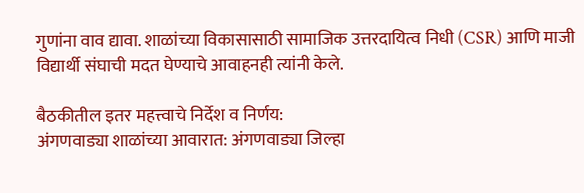गुणांना वाव द्यावा. शाळांच्या विकासासाठी सामाजिक उत्तरदायित्व निधी (CSR) आणि माजी विद्यार्थी संघाची मदत घेण्याचे आवाहनही त्यांनी केले.

बैठकीतील इतर महत्त्वाचे निर्देश व निर्णय:
अंगणवाड्या शाळांच्या आवारात: अंगणवाड्या जिल्हा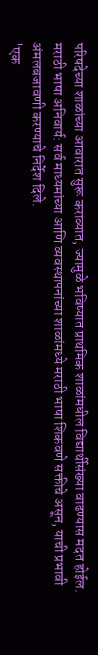परिषदेच्या शाळांच्या आवारात सुरू कराव्यात, ज्यामुळे भविष्यात प्राथमिक शाळांमधील विद्यार्थीसंख्या वाढण्यास मदत होईल.
मराठी भाषा अनिवार्य: सर्व माध्यमांच्या आणि व्यवस्थापनांच्या शाळांमध्ये मराठी भाषा शिकवणे सक्तीचे असून, याची प्रभावी अंमलबजावणी करण्याचे निर्देश दिले.
'एक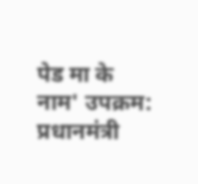पेड मा के नाम' उपक्रम: प्रधानमंत्री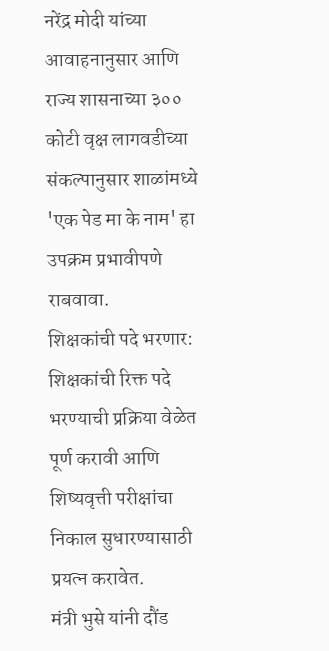नरेंद्र मोदी यांच्या आवाहनानुसार आणि राज्य शासनाच्या ३०० कोटी वृक्ष लागवडीच्या संकल्पानुसार शाळांमध्ये 'एक पेड मा के नाम' हा उपक्रम प्रभावीपणे राबवावा.
शिक्षकांची पदे भरणार: शिक्षकांची रिक्त पदे भरण्याची प्रक्रिया वेळेत पूर्ण करावी आणि शिष्यवृत्ती परीक्षांचा निकाल सुधारण्यासाठी प्रयत्न करावेत.
मंत्री भुसे यांनी दौंड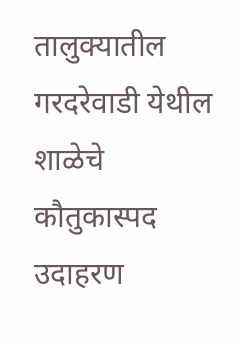तालुक्यातील गरदरेवाडी येथील शाळेचे कौतुकास्पद उदाहरण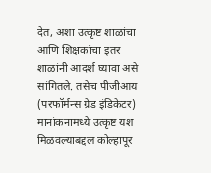देत, अशा उत्कृष्ट शाळांचा आणि शिक्षकांचा इतर शाळांनी आदर्श घ्यावा असे सांगितले. तसेच पीजीआय (परफॉर्मन्स ग्रेड इंडिकेटर) मानांकनामध्ये उत्कृष्ट यश मिळवल्याबद्दल कोल्हापूर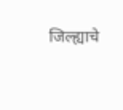जिल्ह्याचे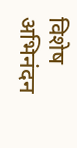विशेष अभिनंदन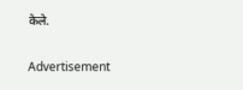केले.

Advertisement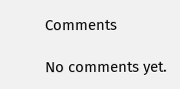Comments

No comments yet.